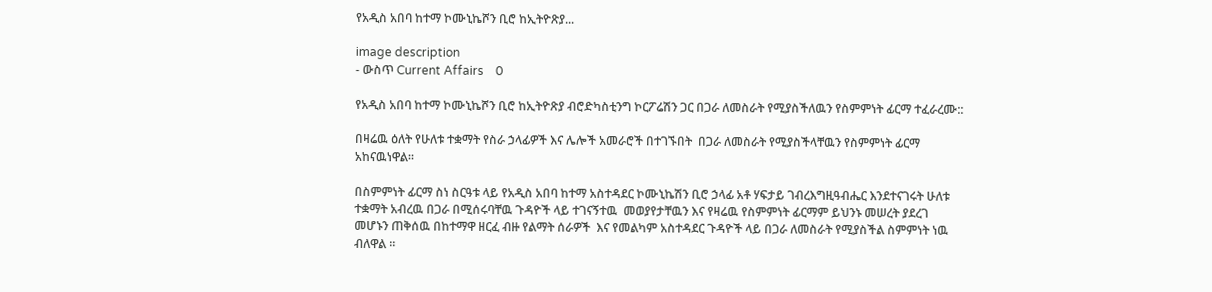የአዲስ አበባ ከተማ ኮሙኒኬሾን ቢሮ ከኢትዮጽያ...

image description
- ውስጥ Current Affairs    0

የአዲስ አበባ ከተማ ኮሙኒኬሾን ቢሮ ከኢትዮጽያ ብሮድካስቲንግ ኮርፖሬሽን ጋር በጋራ ለመስራት የሚያስችለዉን የስምምነት ፊርማ ተፈራረሙ::

በዛሬዉ ዕለት የሁለቱ ተቋማት የስራ ኃላፊዎች እና ሌሎች አመራሮች በተገኙበት  በጋራ ለመስራት የሚያስችላቸዉን የስምምነት ፊርማ አከናዉነዋል።

በስምምነት ፊርማ ስነ ስርዓቱ ላይ የአዲስ አበባ ከተማ አስተዳደር ኮሙኒኬሽን ቢሮ ኃላፊ አቶ ሃፍታይ ገብረእግዚዓብሔር እንደተናገሩት ሁለቱ ተቋማት አብረዉ በጋራ በሚሰሩባቸዉ ጉዳዮች ላይ ተገናኝተዉ  መወያየታቸዉን እና የዛሬዉ የስምምነት ፊርማም ይህንኑ መሠረት ያደረገ መሆኑን ጠቅሰዉ በከተማዋ ዘርፈ ብዙ የልማት ሰራዎች  እና የመልካም አስተዳደር ጉዳዮች ላይ በጋራ ለመስራት የሚያስችል ስምምነት ነዉ ብለዋል ።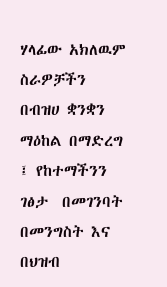ሃላፊው አክለዉም ስራዎቻችን በብዝሀ ቋንቋን ማዕከል በማድረግ ፤ የከተማችንን ገፅታ  በመገንባት በመንግስት እና በህዝብ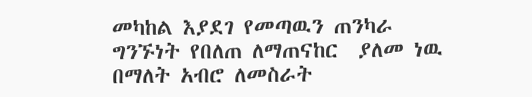መካከል እያደገ የመጣዉን ጠንካራ ግንኙነት የበለጠ ለማጠናከር  ያለመ ነዉ በማለት አብሮ ለመስራት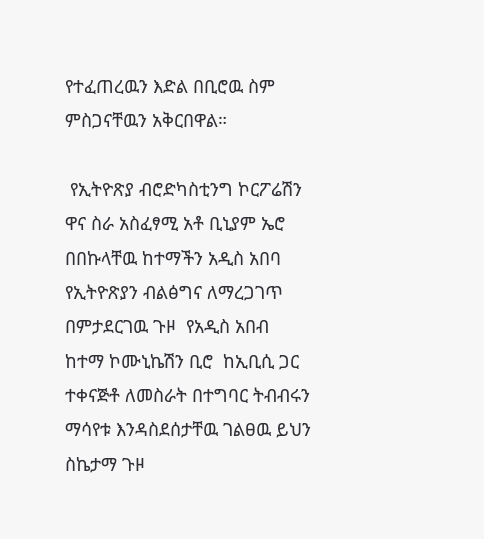የተፈጠረዉን እድል በቢሮዉ ስም ምስጋናቸዉን አቅርበዋል።

 የኢትዮጽያ ብሮድካስቲንግ ኮርፖሬሽን  ዋና ስራ አስፈፃሚ አቶ ቢኒያም ኤሮ በበኩላቸዉ ከተማችን አዲስ አበባ የኢትዮጽያን ብልፅግና ለማረጋገጥ በምታደርገዉ ጉዞ  የአዲስ አበብ ከተማ ኮሙኒኬሽን ቢሮ  ከኢቢሲ ጋር ተቀናጅቶ ለመስራት በተግባር ትብብሩን ማሳየቱ እንዳስደሰታቸዉ ገልፀዉ ይህን ስኬታማ ጉዞ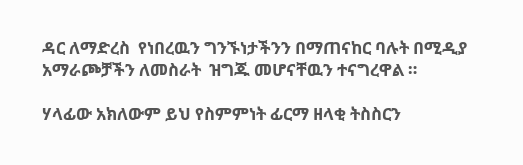ዳር ለማድረስ  የነበረዉን ግንኙነታችንን በማጠናከር ባሉት በሚዲያ አማራጮቻችን ለመስራት  ዝግጁ መሆናቸዉን ተናግረዋል ።

ሃላፊው አክለውም ይህ የስምምነት ፊርማ ዘላቂ ትስስርን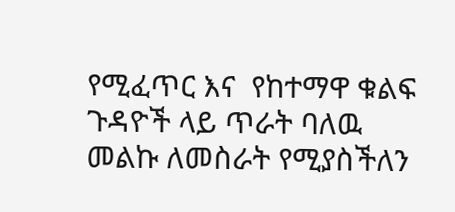የሚፈጥር እና  የከተማዋ ቁልፍ ጉዳዮች ላይ ጥራት ባለዉ መልኩ ለመስራት የሚያስችለን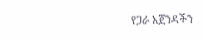የጋራ አጀንዳችን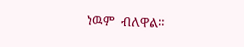ነዉም  ብለዋል።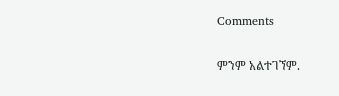Comments

ምንም አልተገኘም.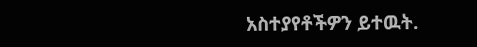አስተያየቶችዎን ይተዉት.